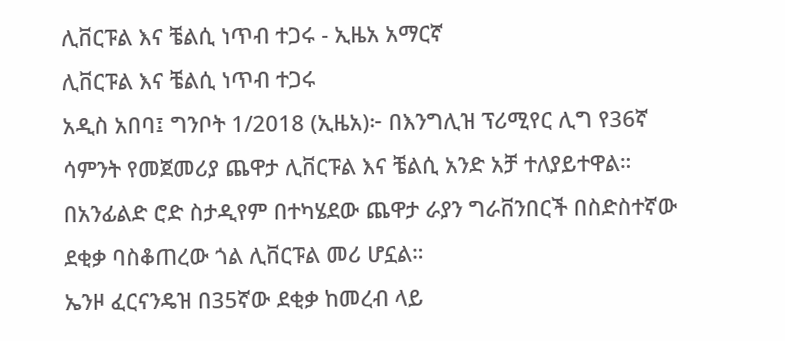ሊቨርፑል እና ቼልሲ ነጥብ ተጋሩ - ኢዜአ አማርኛ
ሊቨርፑል እና ቼልሲ ነጥብ ተጋሩ
አዲስ አበባ፤ ግንቦት 1/2018 (ኢዜአ)፦ በእንግሊዝ ፕሪሚየር ሊግ የ36ኛ ሳምንት የመጀመሪያ ጨዋታ ሊቨርፑል እና ቼልሲ አንድ አቻ ተለያይተዋል።
በአንፊልድ ሮድ ስታዲየም በተካሄደው ጨዋታ ራያን ግራቨንበርች በስድስተኛው ደቂቃ ባስቆጠረው ጎል ሊቨርፑል መሪ ሆኗል።
ኤንዞ ፈርናንዴዝ በ35ኛው ደቂቃ ከመረብ ላይ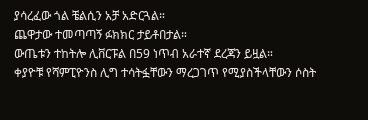ያሳረፈው ጎል ቼልሲን አቻ አድርጓል።
ጨዋታው ተመጣጣኝ ፉክክር ታይቶበታል።
ውጤቱን ተከትሎ ሊቨርፑል በ59 ነጥብ አራተኛ ደረጃን ይዟል።
ቀያዮቹ የሻምፒዮንስ ሊግ ተሳትፏቸውን ማረጋገጥ የሚያስችላቸውን ሶስት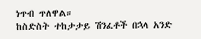ነጥብ ጥለዋል።
ከስድስት ተከታታይ ሽንፈቶች በኋላ አንድ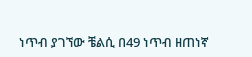ነጥብ ያገኘው ቼልሲ በ49 ነጥብ ዘጠነኛ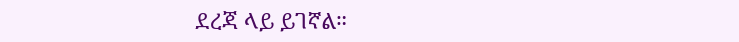ደረጃ ላይ ይገኛል።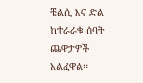ቼልሲ እና ድል ከተራራቁ ሰባት ጨዋታዎች አልፈዋል።